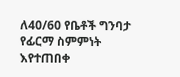ለ40/60 የቤቶች ግንባታ የፊርማ ስምምነት እየተጠበቀ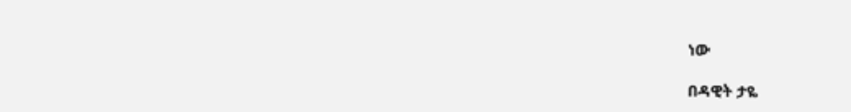ነው

በዳዊት ታዬ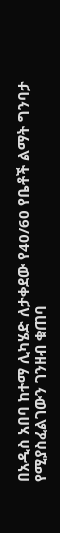በአዲስ አበባ ከተማ ሊካሄድ ለታቀደው የ40/60 የቤቶች ልማት ግንባታ የሚያስፈልገውን ገንዘብ ቁጠባ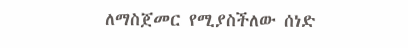ለማስጀመር የሚያስችለው ሰነድ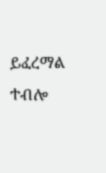ይፈረማል ተብሎ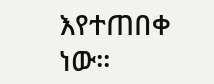እየተጠበቀ ነው፡፡